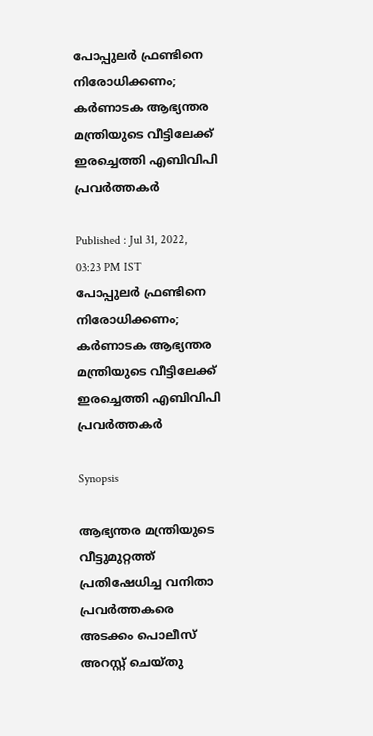പോപ്പുലര്‍ ഫ്രണ്ടിനെ നിരോധിക്കണം; കര്‍ണാടക ആഭ്യന്തര മന്ത്രിയുടെ വീട്ടിലേക്ക് ഇരച്ചെത്തി എബിവിപി പ്രവര്‍ത്തകര്‍

Published : Jul 31, 2022, 03:23 PM IST
പോപ്പുലര്‍ ഫ്രണ്ടിനെ നിരോധിക്കണം; കര്‍ണാടക ആഭ്യന്തര മന്ത്രിയുടെ വീട്ടിലേക്ക് ഇരച്ചെത്തി എബിവിപി പ്രവര്‍ത്തകര്‍

Synopsis

ആഭ്യന്തര മന്ത്രിയുടെ വീട്ടുമുറ്റത്ത് പ്രതിഷേധിച്ച വനിതാ പ്രവർത്തകരെ അടക്കം പൊലീസ് അറസ്റ്റ് ചെയ്തു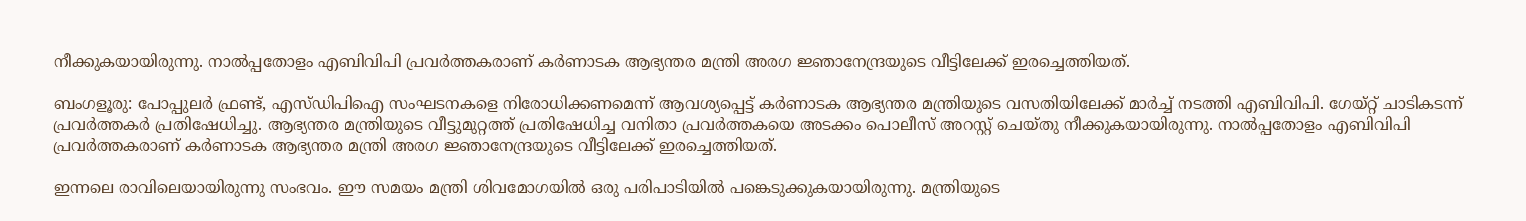നീക്കുകയായിരുന്നു. നാല്‍പ്പതോളം എബിവിപി പ്രവര്‍ത്തകരാണ് കര്‍ണാടക ആഭ്യന്തര മന്ത്രി അരഗ ജ്ഞാനേന്ദ്രയുടെ വീട്ടിലേക്ക് ഇരച്ചെത്തിയത്.

ബംഗളൂരു: പോപ്പുലർ ഫ്രണ്ട്, എസ്‍ഡിപിഐ സംഘടനകളെ നിരോധിക്കണമെന്ന് ആവശ്യപ്പെട്ട് കർണാടക ആഭ്യന്തര മന്ത്രിയുടെ വസതിയിലേക്ക് മാർച്ച് നടത്തി എബിവിപി. ഗേയ്റ്റ് ചാടികടന്ന് പ്രവർത്തകർ പ്രതിഷേധിച്ചു. ആഭ്യന്തര മന്ത്രിയുടെ വീട്ടുമുറ്റത്ത് പ്രതിഷേധിച്ച വനിതാ പ്രവർത്തകയെ അടക്കം പൊലീസ് അറസ്റ്റ് ചെയ്തു നീക്കുകയായിരുന്നു. നാല്‍പ്പതോളം എബിവിപി പ്രവര്‍ത്തകരാണ് കര്‍ണാടക ആഭ്യന്തര മന്ത്രി അരഗ ജ്ഞാനേന്ദ്രയുടെ വീട്ടിലേക്ക് ഇരച്ചെത്തിയത്.

ഇന്നലെ രാവിലെയായിരുന്നു സംഭവം. ഈ സമയം മന്ത്രി ശിവമോഗയില്‍ ഒരു പരിപാടിയില്‍ പങ്കെടുക്കുകയായിരുന്നു. മന്ത്രിയുടെ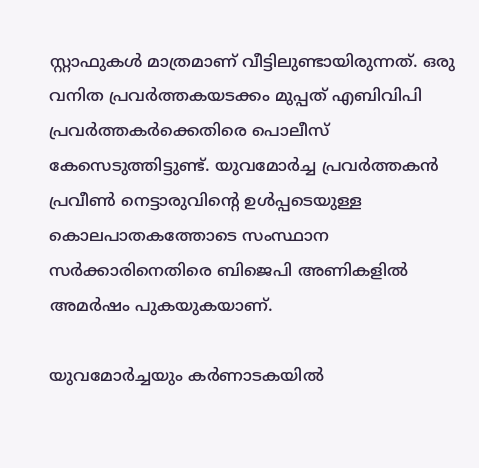സ്റ്റാഫുകള്‍ മാത്രമാണ് വീട്ടിലുണ്ടായിരുന്നത്. ഒരു വനിത പ്രവര്‍ത്തകയടക്കം മുപ്പത് എബിവിപി പ്രവര്‍ത്തകര്‍ക്കെതിരെ പൊലീസ് കേസെടുത്തിട്ടുണ്ട്. യുവമോര്‍ച്ച പ്രവര്‍ത്തകന്‍ പ്രവീണ്‍ നെട്ടാരുവിന്‍റെ ഉള്‍പ്പടെയുള്ള കൊലപാതകത്തോടെ സംസ്ഥാന സർക്കാരിനെതിരെ ബിജെപി അണികളിൽ അമർഷം പുകയുകയാണ്.

യുവമോർച്ചയും കർണാടകയിൽ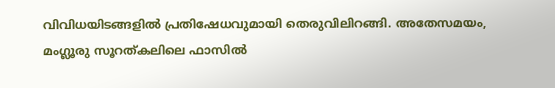വിവിധയിടങ്ങളിൽ പ്രതിഷേധവുമായി തെരുവിലിറങ്ങി. അതേസമയം, മംഗ്ലൂരു സൂറത്കലിലെ ഫാസിൽ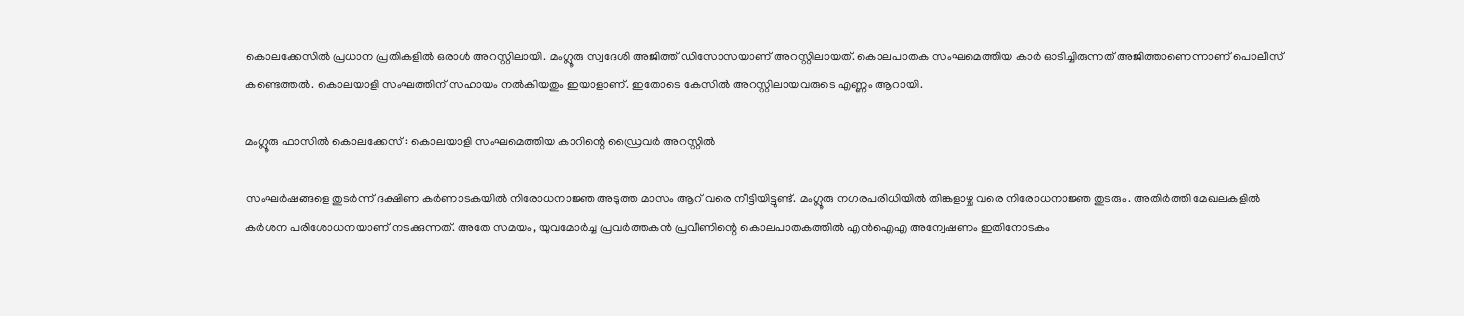കൊലക്കേസിൽ പ്രധാന പ്രതികളിൽ ഒരാൾ അറസ്റ്റിലായി. മംഗ്ലൂരു സ്വദേശി അജിത്ത് ഡിസോസയാണ് അറസ്റ്റിലായത്. കൊലപാതക സംഘമെത്തിയ കാർ ഓടിച്ചിരുന്നത് അജിത്താണെന്നാണ് പൊലീസ് കണ്ടെത്തൽ. കൊലയാളി സംഘത്തിന് സഹായം നൽകിയതും ഇയാളാണ്. ഇതോടെ കേസിൽ അറസ്റ്റിലായവരുടെ എണ്ണം ആറായി.

മംഗ്ലൂരു ഫാസിൽ കൊലക്കേസ് : കൊലയാളി സംഘമെത്തിയ കാറിന്റെ ഡ്രൈവർ അറസ്റ്റിൽ

സംഘർഷങ്ങളെ തുടർന്ന് ദക്ഷിണ കർണാടകയിൽ നിരോധനാജ്ഞ അടുത്ത മാസം ആറ് വരെ നീട്ടിയിട്ടുണ്ട്. മംഗ്ലൂരു നഗരപരിധിയിൽ തിങ്കളാഴ്ച വരെ നിരോധനാജ്ഞ തുടരും. അതിർത്തി മേഖലകളിൽ കർശന പരിശോധനയാണ് നടക്കുന്നത്. അതേ സമയം, യുവമോർച്ച പ്രവർത്തകൻ പ്രവീണിന്റെ കൊലപാതകത്തിൽ എൻഐഎ അന്വേഷണം ഇതിനോടകം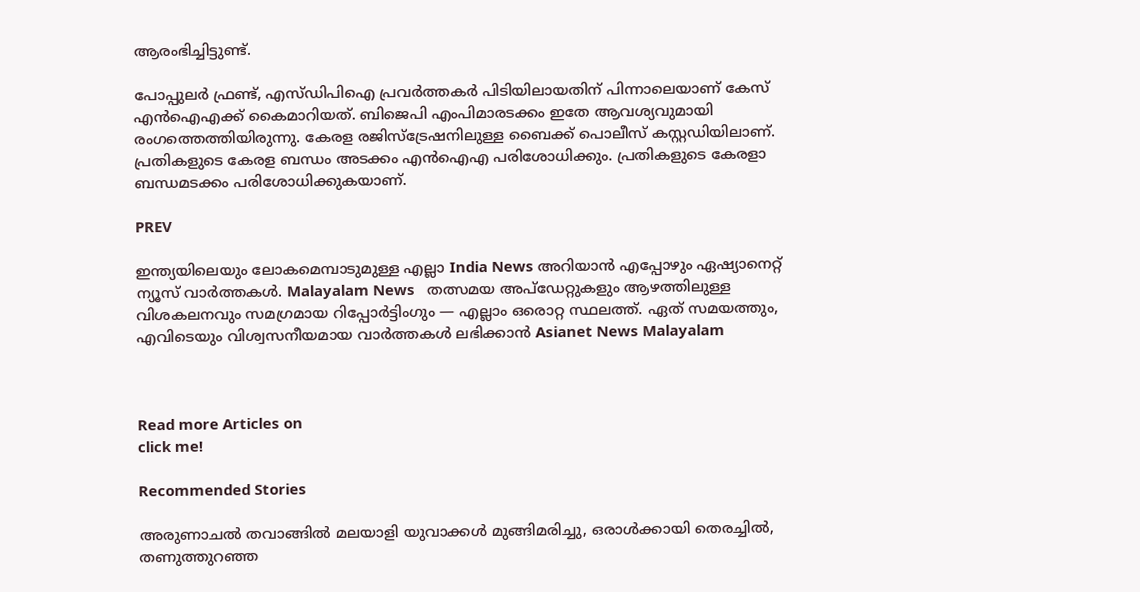ആരംഭിച്ചിട്ടുണ്ട്.

പോപ്പുലർ ഫ്രണ്ട്, എസ്ഡിപിഐ പ്രവർത്തകർ പിടിയിലായതിന് പിന്നാലെയാണ് കേസ് എൻഐഎക്ക് കൈമാറിയത്. ബിജെപി എംപിമാരടക്കം ഇതേ ആവശ്യവുമായി രംഗത്തെത്തിയിരുന്നു. കേരള രജിസ്ട്രേഷനിലുള്ള ബൈക്ക് പൊലീസ് കസ്റ്റഡിയിലാണ്. പ്രതികളുടെ കേരള ബന്ധം അടക്കം എൻഐഎ പരിശോധിക്കും. പ്രതികളുടെ കേരളാ ബന്ധമടക്കം പരിശോധിക്കുകയാണ്.

PREV

ഇന്ത്യയിലെയും ലോകമെമ്പാടുമുള്ള എല്ലാ India News അറിയാൻ എപ്പോഴും ഏഷ്യാനെറ്റ് ന്യൂസ് വാർത്തകൾ. Malayalam News   തത്സമയ അപ്‌ഡേറ്റുകളും ആഴത്തിലുള്ള വിശകലനവും സമഗ്രമായ റിപ്പോർട്ടിംഗും — എല്ലാം ഒരൊറ്റ സ്ഥലത്ത്. ഏത് സമയത്തും, എവിടെയും വിശ്വസനീയമായ വാർത്തകൾ ലഭിക്കാൻ Asianet News Malayalam



Read more Articles on
click me!

Recommended Stories

അരുണാചൽ തവാങ്ങിൽ മലയാളി യുവാക്കള്‍ മുങ്ങിമരിച്ചു, ഒരാൾക്കായി തെരച്ചിൽ, തണുത്തുറഞ്ഞ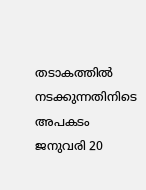തടാകത്തിൽ ന‌ടക്കുന്നതിനിടെ അപകടം
ജനുവരി 20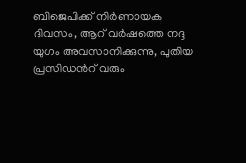ബിജെപിക്ക് നിർണായക ദിവസം, ആറ് വർഷത്തെ നദ്ദ യുഗം അവസാനിക്കുന്നു, പുതിയ പ്രസിഡന്‍റ് വരും